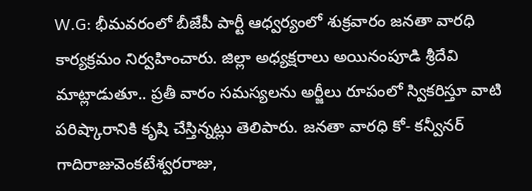W.G: భీమవరంలో బీజేపీ పార్టీ ఆధ్వర్యంలో శుక్రవారం జనతా వారధి కార్యక్రమం నిర్వహించారు. జిల్లా అధ్యక్షరాలు అయినంపూడి శ్రీదేవి మాట్లాడుతూ.. ప్రతీ వారం సమస్యలను అర్జీలు రూపంలో స్వికరిస్తూ వాటి పరిష్కారానికి కృషి చేస్తిన్నట్లు తెలిపారు. జనతా వారధి కో- కన్వీనర్ గాదిరాజువెంకటేశ్వరరాజు,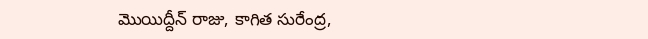మొయిద్దీన్ రాజు, కాగిత సురేంద్ర,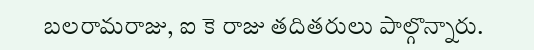బలరామరాజు, ఐ కె రాజు తదితరులు పాల్గొన్నారు.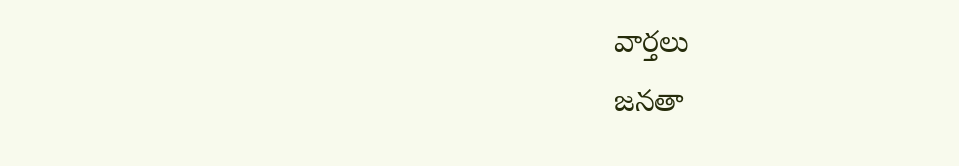వార్తలు
జనతా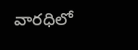వారధిలో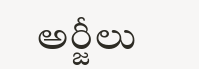అర్జీలు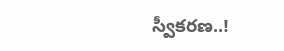స్వీకరణ..!